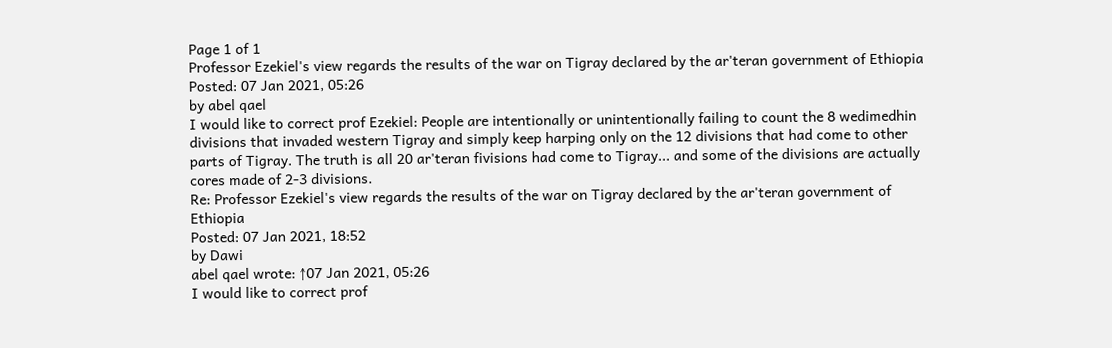Page 1 of 1
Professor Ezekiel's view regards the results of the war on Tigray declared by the ar'teran government of Ethiopia
Posted: 07 Jan 2021, 05:26
by abel qael
I would like to correct prof Ezekiel: People are intentionally or unintentionally failing to count the 8 wedimedhin divisions that invaded western Tigray and simply keep harping only on the 12 divisions that had come to other parts of Tigray. The truth is all 20 ar'teran fivisions had come to Tigray... and some of the divisions are actually cores made of 2-3 divisions.
Re: Professor Ezekiel's view regards the results of the war on Tigray declared by the ar'teran government of Ethiopia
Posted: 07 Jan 2021, 18:52
by Dawi
abel qael wrote: ↑07 Jan 2021, 05:26
I would like to correct prof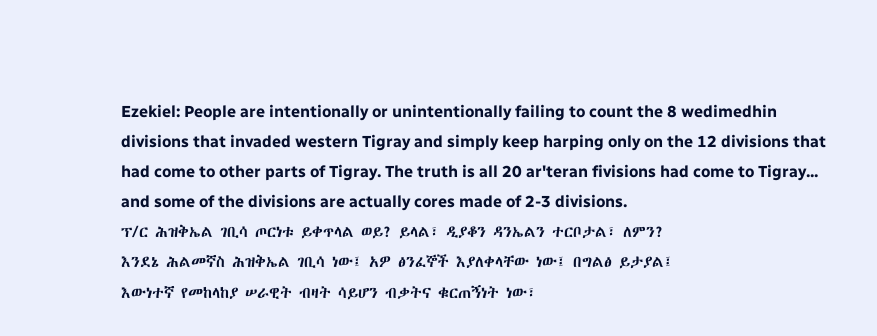Ezekiel: People are intentionally or unintentionally failing to count the 8 wedimedhin divisions that invaded western Tigray and simply keep harping only on the 12 divisions that had come to other parts of Tigray. The truth is all 20 ar'teran fivisions had come to Tigray... and some of the divisions are actually cores made of 2-3 divisions.
ፕ/ር ሕዝቅኤል ገቢሳ ጦርነቱ ይቀጥላል ወይ? ይላል፣ ዲያቆን ዳንኤልን ተርቦታል፣ ለምን?
እንደኔ ሕልመኛስ ሕዝቅኤል ገቢሳ ነው፤ አዎ ፅንፈኞች እያለቀላቸው ነው፤ በግልፅ ይታያል፤
እውነተኛ የመከላከያ ሠራዊት ብዛት ሳይሆን ብቃትና ቁርጠኝነት ነው፣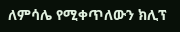ለምሳሌ የሚቀጥለውን ክሊፕ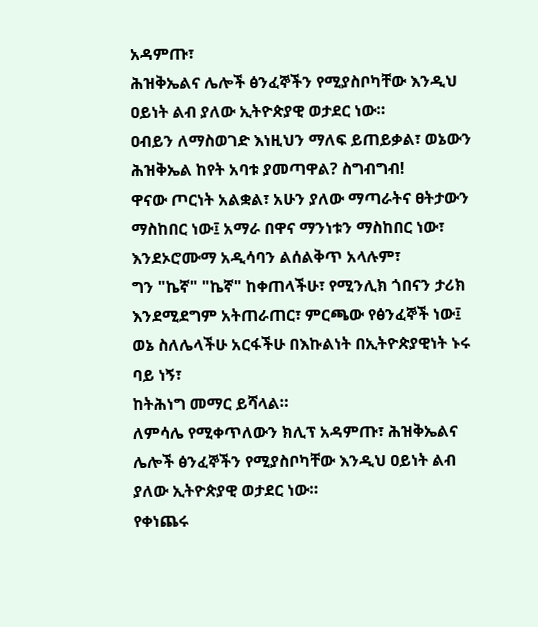አዳምጡ፣
ሕዝቅኤልና ሌሎች ፅንፈኞችን የሚያስቦካቸው እንዲህ ዐይነት ልብ ያለው ኢትዮጵያዊ ወታደር ነው።
ዐብይን ለማስወገድ እነዚህን ማለፍ ይጠይቃል፣ ወኔውን ሕዝቅኤል ከየት አባቱ ያመጣዋል? ስግብግብ!
ዋናው ጦርነት አልቋል፣ አሁን ያለው ማጣራትና ፀትታውን ማስከበር ነው፤ አማራ በዋና ማንነቱን ማስከበር ነው፣ እንደኦሮሙማ አዲሳባን ልሰልቅጥ አላሉም፣
ግን "ኬኛ" "ኬኛ" ከቀጠላችሁ፣ የሚንሊክ ጎበናን ታሪክ እንደሚደግም አትጠራጠር፣ ምርጫው የፅንፈኞች ነው፤ ወኔ ስለሌላችሁ አርፋችሁ በእኩልነት በኢትዮጵያዊነት ኑሩ ባይ ነኝ፣
ከትሕነግ መማር ይሻላል።
ለምሳሌ የሚቀጥለውን ክሊፕ አዳምጡ፣ ሕዝቅኤልና ሌሎች ፅንፈኞችን የሚያስቦካቸው እንዲህ ዐይነት ልብ ያለው ኢትዮጵያዊ ወታደር ነው።
የቀነጨሩ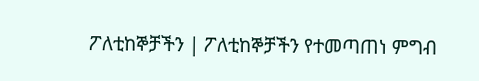ፖለቲከኞቻችን | ፖለቲከኞቻችን የተመጣጠነ ምግብ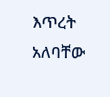እጥረት አለባቸው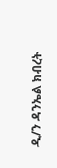ዲ/ን ዳንኤል ክብረት